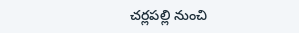చర్లపల్లి నుంచి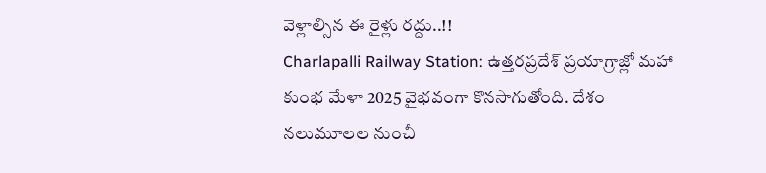వెళ్లాల్సిన ఈ రైళ్లు రద్దు..!!
Charlapalli Railway Station: ఉత్తరప్రదేశ్ ప్రయాగ్రాజ్లో మహా కుంభ మేళా 2025 వైభవంగా కొనసాగుతోంది. దేశం నలుమూలల నుంచీ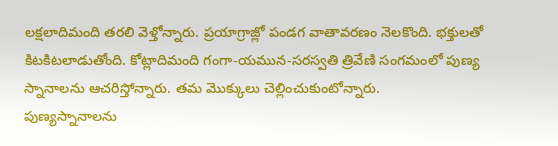లక్షలాదిమంది తరలి వెళ్తోన్నారు. ప్రయాగ్రాజ్లో పండగ వాతావరణం నెలకొంది. భక్తులతో కిటకిటలాడుతోంది. కోట్లాదిమంది గంగా-యమున-సరస్వతి త్రివేణి సంగమంలో పుణ్య స్నానాలను ఆచరిస్తోన్నారు. తమ మొక్కులు చెల్లించుకుంటోన్నారు.
పుణ్యస్నానాలను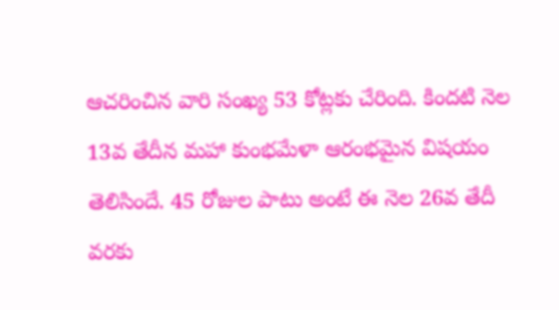ఆచరించిన వారి సంఖ్య 53 కోట్లకు చేరింది. కిందటి నెల 13వ తేదీన మహా కుంభమేళా ఆరంభమైన విషయం తెలిసిందే. 45 రోజుల పాటు అంటే ఈ నెల 26వ తేదీ వరకు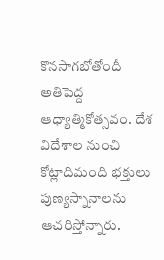కొనసాగబోతోందీ అతిపెద్ద ఆధ్యాత్మికోత్సవం. దేశ విదేశాల నుంచి కోట్లాదిమంది భక్తులు పుణ్యస్నానాలను ఆచరిస్తోన్నారు.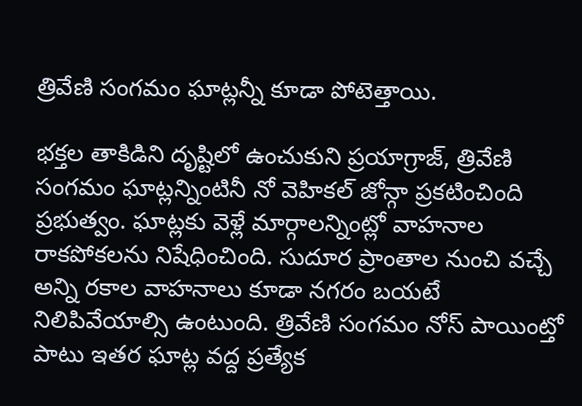త్రివేణి సంగమం ఘాట్లన్నీ కూడా పోటెత్తాయి.

భక్తల తాకిడిని దృష్టిలో ఉంచుకుని ప్రయాగ్రాజ్, త్రివేణి సంగమం ఘాట్లన్నింటినీ నో వెహికల్ జోన్గా ప్రకటించింది ప్రభుత్వం. ఘాట్లకు వెళ్లే మార్గాలన్నింట్లో వాహనాల రాకపోకలను నిషేధించింది. సుదూర ప్రాంతాల నుంచి వచ్చే అన్ని రకాల వాహనాలు కూడా నగరం బయటే నిలిపివేయాల్సి ఉంటుంది. త్రివేణి సంగమం నోస్ పాయింట్తో పాటు ఇతర ఘాట్ల వద్ద ప్రత్యేక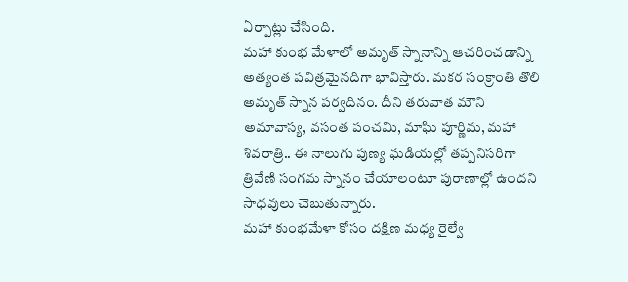ఏర్పాట్లు చేసింది.
మహా కుంభ మేళాలో అమృత్ స్నానాన్ని ఆచరించడాన్ని అత్యంత పవిత్రమైనదిగా భావిస్తారు. మకర సంక్రాంతి తొలి అమృత్ స్నాన పర్వదినం. దీని తరువాత మౌని అమావాస్య, వసంత పంచమి, మాఘి పూర్ణిమ, మహా శివరాత్రి.. ఈ నాలుగు పుణ్య ఘడియల్లో తప్పనిసరిగా త్రివేణి సంగమ స్నానం చేయాలంటూ పురాణాల్లో ఉందని సాధవులు చెబుతున్నారు.
మహా కుంభమేళా కోసం దక్షిణ మధ్య రైల్వే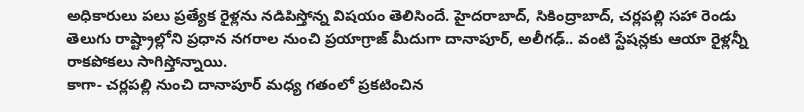అధికారులు పలు ప్రత్యేక రైళ్లను నడిపిస్తోన్న విషయం తెలిసిందే. హైదరాబాద్, సికింద్రాబాద్, చర్లపల్లి సహా రెండు తెలుగు రాష్ట్రాల్లోని ప్రధాన నగరాల నుంచి ప్రయాగ్రాజ్ మీదుగా దానాపూర్, అలీగఢ్.. వంటి స్టేషన్లకు ఆయా రైళ్లన్నీ రాకపోకలు సాగిస్తోన్నాయి.
కాగా- చర్లపల్లి నుంచి దానాపూర్ మధ్య గతంలో ప్రకటించిన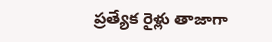ప్రత్యేక రైళ్లు తాజాగా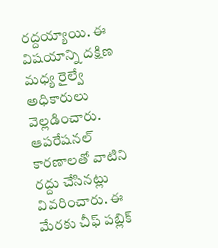రద్దయ్యాయి. ఈ విషయాన్ని దక్షిణ మధ్య రైల్వే అధికారులు వెల్లడించారు. ఆపరేషనల్ కారణాలతో వాటిని రద్దు చేసినట్లు వివరించారు. ఈ మేరకు చీఫ్ పబ్లిక్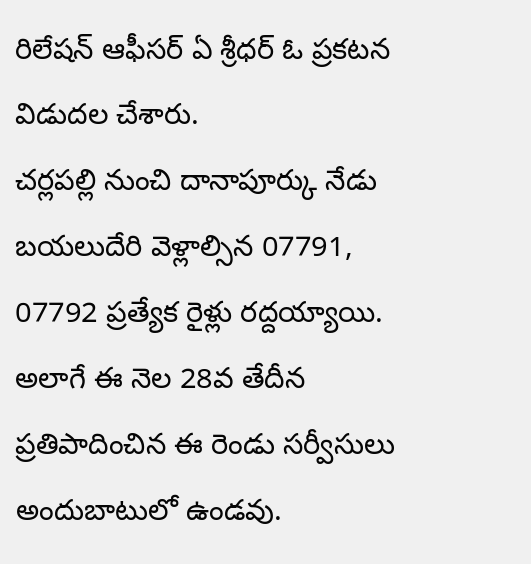రిలేషన్ ఆఫీసర్ ఏ శ్రీధర్ ఓ ప్రకటన విడుదల చేశారు.
చర్లపల్లి నుంచి దానాపూర్కు నేడు బయలుదేరి వెళ్లాల్సిన 07791, 07792 ప్రత్యేక రైళ్లు రద్దయ్యాయి. అలాగే ఈ నెల 28వ తేదీన ప్రతిపాదించిన ఈ రెండు సర్వీసులు అందుబాటులో ఉండవు.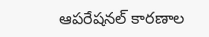ఆపరేషనల్ కారణాల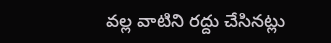వల్ల వాటిని రద్దు చేసినట్లు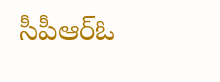సీపీఆర్ఓ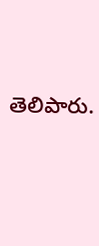తెలిపారు.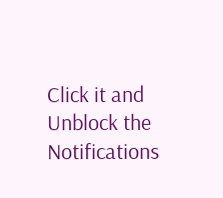Click it and Unblock the Notifications